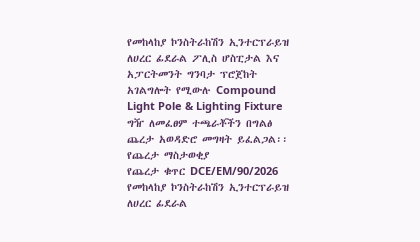የመከላከያ ኮንስትራከሽን ኢንተርፕራይዝ ለሀረር ፊደራል ፖሊስ ሆስፒታል እና አፓርትመንት ግንባታ ፕሮጀከት አገልግሎት የሚውሉ Compound Light Pole & Lighting Fixture ግዥ ለመፈፀም ተጫራቾችን በግልፅ ጨረታ አወዳድሮ መግዛት ይፈልጋል፡፡
የጨረታ ማስታወቂያ
የጨረታ ቁጥር DCE/EM/90/2026
የመከላከያ ኮንስትራከሽን ኢንተርፕራይዝ ለሀረር ፊደራል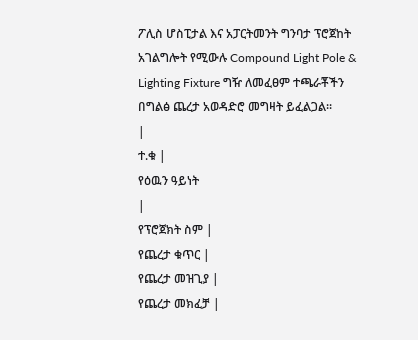ፖሊስ ሆስፒታል እና አፓርትመንት ግንባታ ፕሮጀከት አገልግሎት የሚውሉ Compound Light Pole & Lighting Fixture ግዥ ለመፈፀም ተጫራቾችን በግልፅ ጨረታ አወዳድሮ መግዛት ይፈልጋል፡፡
|
ተ.ቁ |
የዕዉን ዓይነት
|
የፕሮጀክት ስም |
የጨረታ ቁጥር |
የጨረታ መዝጊያ |
የጨረታ መክፈቻ |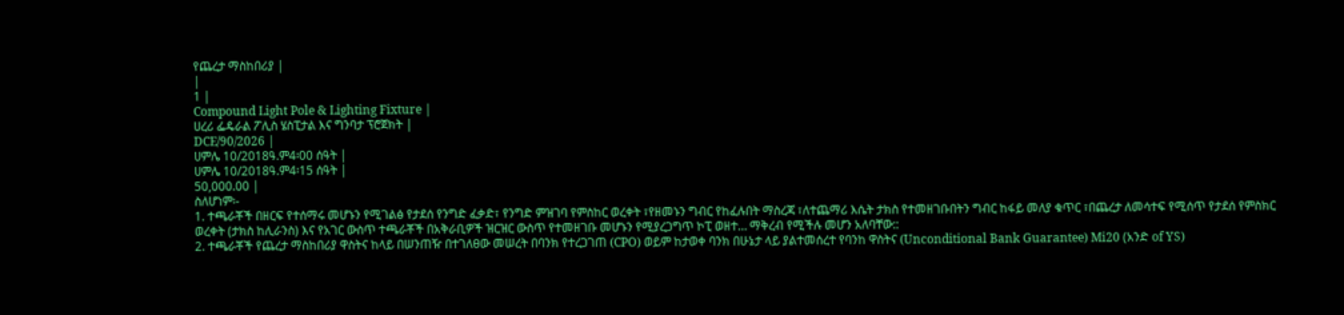የጨረታ ማስከበሪያ |
|
1 |
Compound Light Pole & Lighting Fixture |
ሀረሪ ፌዴራል ፖሊስ ሄስፒታል እና ግንባታ ፕሮጀክት |
DCE/90/2026 |
ሀምሌ 10/2018ዓ.ም4፡00 ሰዓት |
ሀምሌ 10/2018ዓ.ም4፡15 ሰዓት |
50,000.00 |
ስለሆነም፡-
1. ተጫራቾች በዘርፍ የተሰማሩ መሆኑን የሚገልፅ የታደሰ የንግድ ፈቃድ፣ የንግድ ምዝገባ የምስከር ወረቀት ፣የዘመኑን ግብር የከፈሉበት ማስረጃ ፣ለተጨማሪ እሴት ታክስ የተመዘገቡበትን ግብር ከፋይ መለያ ቁጥር ፣በጨረታ ለመሳተፍ የሚሰጥ የታደሰ የምስክር ወረቀት (ታክስ ከሊራንስ) እና የአገር ውስጥ ተጫራቾች በአቅራቢዎች ዝርዝር ውስጥ የተመዘገቡ መሆኑን የሚያረጋግጥ ኮፒ ወዘተ… ማቅረብ የሚችሉ መሆን አለባቸው::
2. ተጫራቾች የጨረታ ማስከበሪያ ዋስትና ከላይ በሠንጠዥ በተገለፀው መሠረት በባንክ የተረጋገጠ (CPO) ወይም ከታወቀ ባንክ በሁኔታ ላይ ያልተመሰረተ የባንከ ዋስትና (Unconditional Bank Guarantee) Mi20 (አንድ of YS)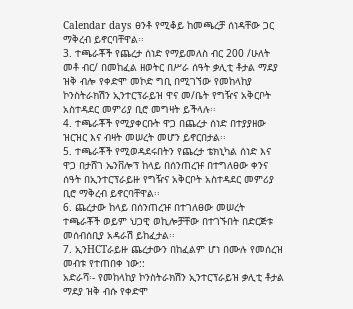Calendar days ፀንቶ የሚቆይ ከመጫረቻ ሰነዳቸው ጋር ማቅረብ ይኖርባቸዋል፡፡
3. ተጫራቾች የጨረታ ሰነድ የማይመለስ ብር 200 /ሁለት መቶ ብር/ በመከፈል ዘወትር በሥራ ሰዓት ቃሊቲ ቶታል ማደያ ዝቅ ብሎ የቀድሞ መኮድ ግቢ በሚገኘው የመከላከያ ኮንስትራክሽን ኢንተርፕራይዝ ዋና መ/ቤት የግዥና አቅርቦት አስተዳደር መምሪያ ቢሮ መግዛት ይችላሉ፡፡
4. ተጫራቾች የሚያቀርቡት ዋጋ በጨረታ ሰነድ በተያያዘው ዝርዝር እና ብዛት መሠረት መሆን ይኖርበታል፡፡
5. ተጫራቾች የሚወዳደሩበትን የጨረታ ቴክኒካል ሰነድ እና ዋጋ በታሸገ ኤንቨሎፕ ከላይ በሰንጠረዡ በተግለፀው ቀንና ሰዓት በኢንተርፕራይዙ የግዥና አቅርቦት አስተዳደር መምሪያ ቢሮ ማቅረብ ይኖርባቸዋል፡፡
6. ጨረታው ከላይ በሰንጠረዡ በተገለፀው መሠረት ተጫራቾች ወይም ህጋዊ ወኪሎቻቸው በተገኙበት በድርጅቱ መሰብሰቢያ አዳራሽ ይከፈታል፡፡
7. ኢንHCTራይዙ ጨረታውን በከፈልም ሆነ በሙሉ የመሰረዝ መብቱ የተጠበቀ ነው::
አድራሻ፡- የመከላከያ ኮንስትራክሽን ኢንተርፕራይዝ ቃሊቲ ቶታል ማደያ ዝቅ ብሱ የቀድሞ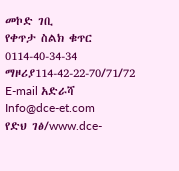መኮድ ገቢ
የቀጥታ ስልክ ቁጥር 0114-40-34-34
ማዞሪያ114-42-22-70/71/72
E-mail አድራሻ Info@dce-et.com
የድህ ገፅ/www.dce-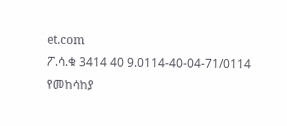et.com
ፖ.ሳ.ቁ 3414 40 9.0114-40-04-71/0114
የመከሳከያ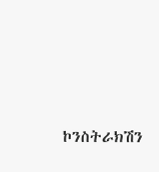ኮንስትራክሽን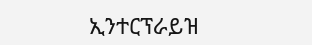ኢንተርፕራይዝ